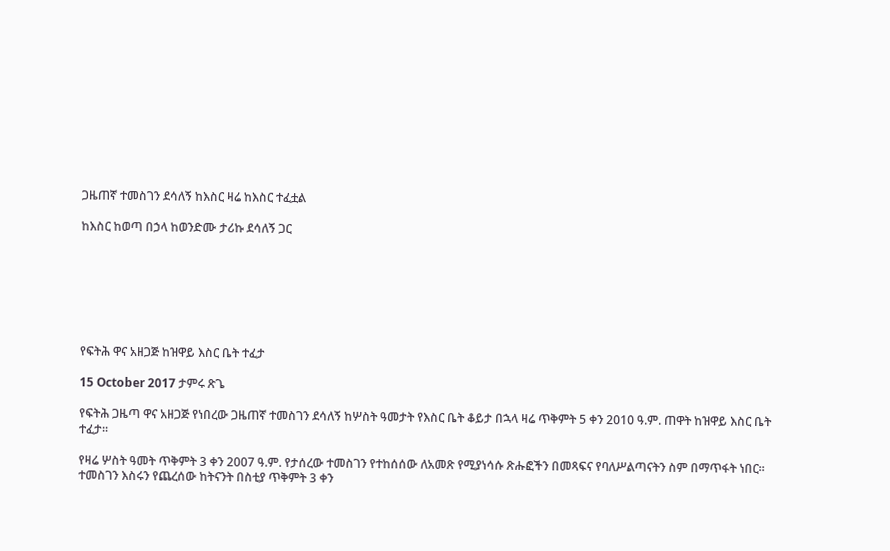ጋዜጠኛ ተመስገን ደሳለኝ ከእስር ዛሬ ከእስር ተፈቷል

ከእስር ከወጣ በኃላ ከወንድሙ ታሪኩ ደሳለኝ ጋር







የፍትሕ ዋና አዘጋጅ ከዝዋይ እስር ቤት ተፈታ

15 October 2017 ታምሩ ጽጌ

የፍትሕ ጋዜጣ ዋና አዘጋጅ የነበረው ጋዜጠኛ ተመስገን ደሳለኝ ከሦስት ዓመታት የእስር ቤት ቆይታ በኋላ ዛሬ ጥቅምት 5 ቀን 2010 ዓ.ም. ጠዋት ከዝዋይ እስር ቤት ተፈታ፡፡

የዛሬ ሦስት ዓመት ጥቅምት 3 ቀን 2007 ዓ.ም. የታሰረው ተመስገን የተከሰሰው ለአመጽ የሚያነሳሱ ጽሑፎችን በመጻፍና የባለሥልጣናትን ስም በማጥፋት ነበር፡፡ ተመስገን እስሩን የጨረሰው ከትናንት በስቲያ ጥቅምት 3 ቀን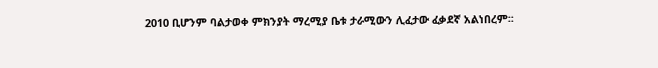2010 ቢሆንም ባልታወቀ ምክንያት ማረሚያ ቤቱ ታራሚውን ሊፈታው ፈቃደኛ አልነበረም፡፡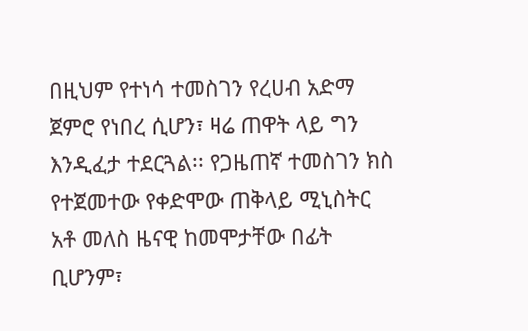በዚህም የተነሳ ተመስገን የረሀብ አድማ ጀምሮ የነበረ ሲሆን፣ ዛሬ ጠዋት ላይ ግን እንዲፈታ ተደርጓል፡፡ የጋዜጠኛ ተመስገን ክስ የተጀመተው የቀድሞው ጠቅላይ ሚኒስትር አቶ መለስ ዜናዊ ከመሞታቸው በፊት ቢሆንም፣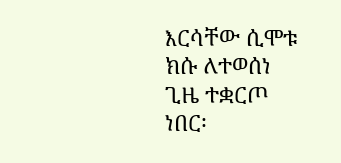እርሳቸው ሲሞቱ ክሱ ለተወሰነ ጊዜ ተቋርጦ ነበር፡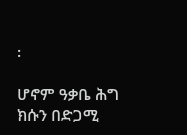፡

ሆኖም ዓቃቤ ሕግ ክሱን በድጋሚ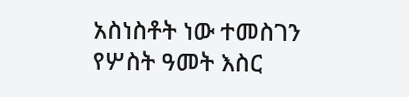አስነስቶት ነው ተመስገን የሦስት ዓመት እስር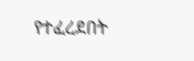የተፈረደበት